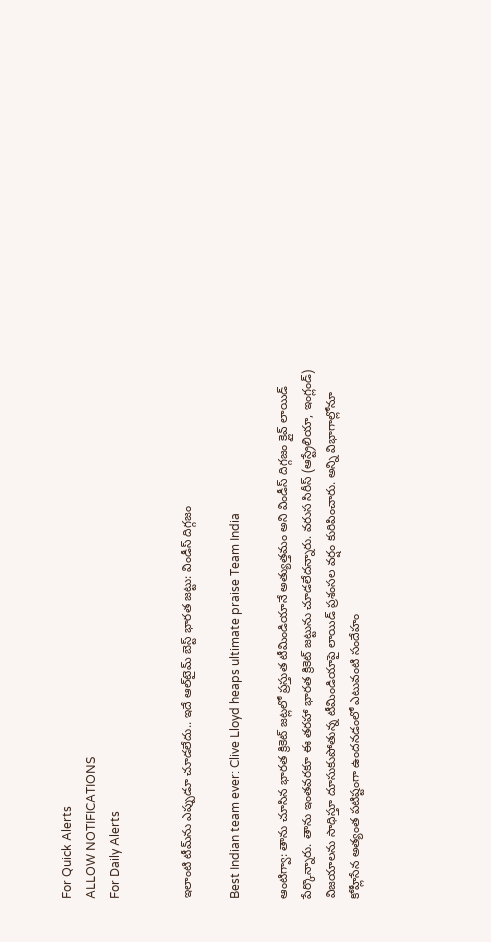For Quick Alerts
ALLOW NOTIFICATIONS
For Daily Alerts


ఇలాంటి‌ టీమ్‌ను ఎప్పుడూ చూడలేదు.. ఇదే ఆల్‌టైమ్‌ బెస్ట్ భారత జట్టు: విండీస్‌ దిగ్గజం

Best Indian team ever: Clive Lloyd heaps ultimate praise Team India

ఆంటిగ్వా: తాను చూసిన భారత క్రికెట్‌ జట్లలో ప్రస్తుత టీమిండియానే అత్యుత్తమం అని విండీస్‌ దిగ్గజం క్లైవ్‌ లాయిడ్‌ పేర్కొన్నారు. తాను ఇంతవరకూ ఈ తరహా భారత క్రికెట్‌ జట్టును చూడలేదన్నారు. వరుస సిరీస్‌ (ఆస్ట్రేలియా, ఇంగ్లండ్) విజయాలను సాధిస్తూ దూసుకుపోతున్న టీమిండియాపై లాయిడ్‌ ప్రశంసల వర్షం కురిపించారు. అన్ని విభాగాల్లోనూ కోహ్లీసేన అత్యంత పటిష్టంగా ఉందనడంలో ఎటువంటి సందేహం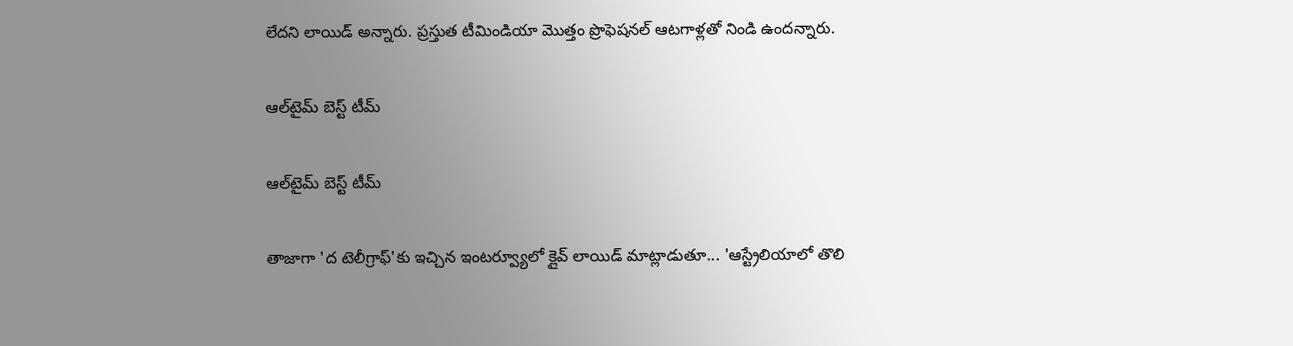లేదని లాయిడ్‌ అన్నారు. ప్రస్తుత టీమిండియా మొత్తం ప్రొఫెషనల్‌ ఆటగాళ్లతో నిండి ఉందన్నారు.

ఆల్‌టైమ్‌ బెస్ట్‌ టీమ్‌

ఆల్‌టైమ్‌ బెస్ట్‌ టీమ్‌

తాజాగా 'ద టెలీగ్రాఫ్'కు ఇచ్చిన ఇంటర్వ్యూలో క్లైవ్‌ లాయిడ్‌ మాట్లాడుతూ... 'ఆస్ట్రేలియాలో తొలి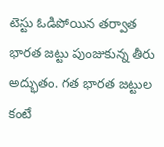టెస్టు ఓడిపోయిన తర్వాత భారత జట్టు పుంజుకున్న తీరు అద్భుతం. గత భారత జట్టుల కంటే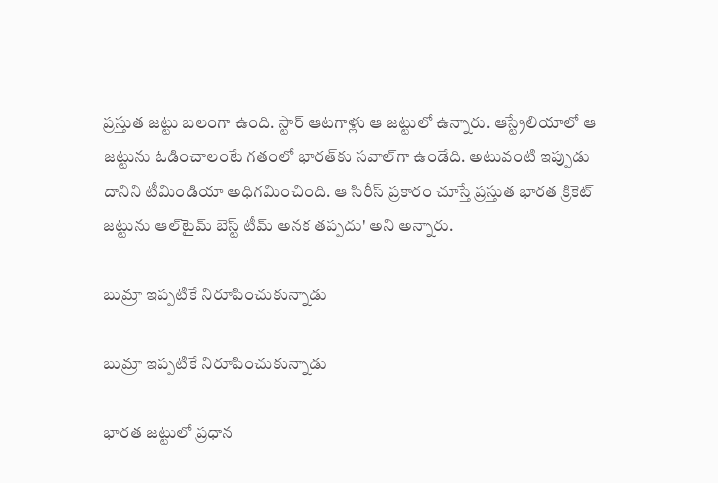ప్రస్తుత జట్టు బలంగా ఉంది. స్టార్ ఆటగాళ్లు ఆ జట్టులో ఉన్నారు. ఆస్ట్రేలియాలో ఆ జట్టును ఓడించాలంటే గతంలో భారత్‌కు సవాల్‌గా ఉండేది. అటువంటి ఇప్పుడు దానిని టీమిండియా అధిగమించింది. ఆ సిరీస్‌ ప్రకారం చూస్తే ప్రస్తుత భారత క్రికెట్‌ జట్టును ఆల్‌టైమ్‌ బెస్ట్‌ టీమ్‌ అనక తప్పదు' అని అన్నారు.

బుమ్రా ఇప్పటికే నిరూపించుకున్నాడు

బుమ్రా ఇప్పటికే నిరూపించుకున్నాడు

భారత జట్టులో ప్రధాన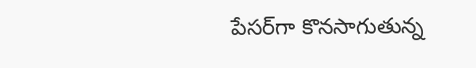పేసర్‌గా కొనసాగుతున్న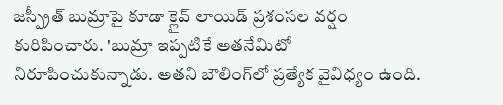జస్ప్రీత్ బుమ్రాపై కూడా క్లైవ్‌ లాయిడ్‌ ప్రశంసల వర్షం కురిపించారు. 'బుమ్రా ఇప్పటికే అతనేమిటో నిరూపించుకున్నాడు. అతని బౌలింగ్‌లో ప్రత్యేక వైవిధ్యం ఉంది.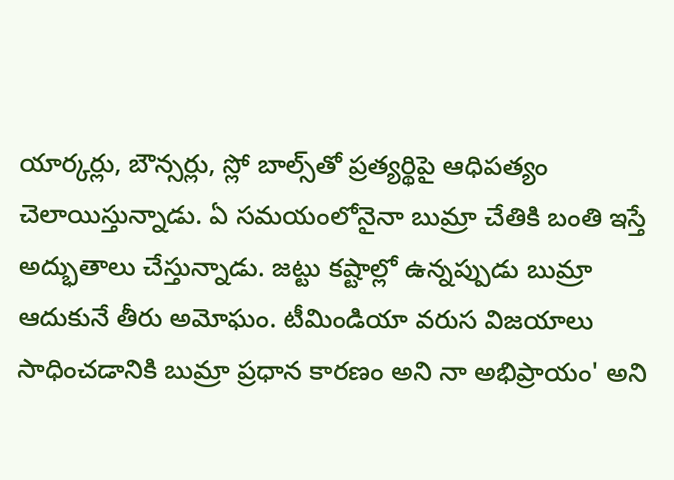యార్కర్లు, బౌన్సర్లు, స్లో బాల్స్‌తో ప్రత్యర్థిపై ఆధిపత్యం చెలాయిస్తున్నాడు. ఏ సమయంలోనైనా బుమ్రా చేతికి బంతి ఇస్తే అద్భుతాలు చేస్తున్నాడు. జట్టు కష్టాల్లో ఉన్నప్పుడు బుమ్రా ఆదుకునే తీరు అమోఘం. టీమిండియా వరుస విజయాలు సాధించడానికి బుమ్రా ప్రధాన కారణం అని నా అభిప్రాయం' అని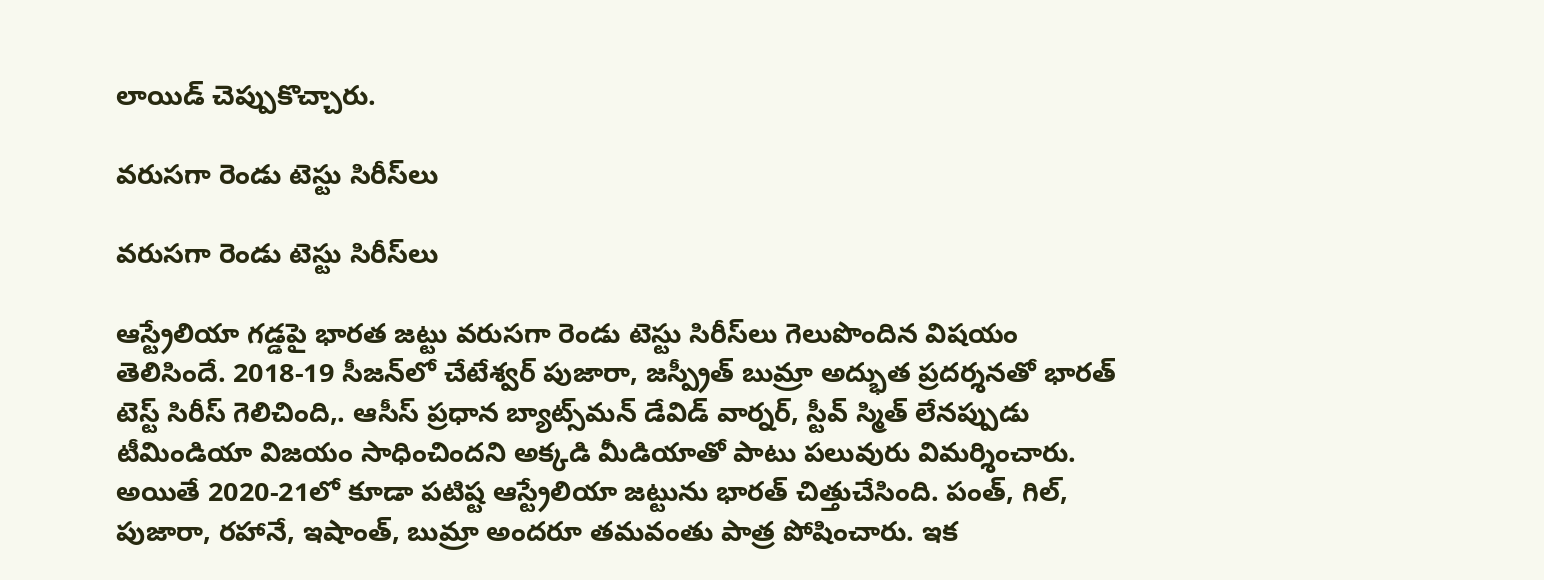లాయిడ్‌ చెప్పుకొచ్చారు.

వరుసగా రెండు టెస్టు సిరీస్‌లు

వరుసగా రెండు టెస్టు సిరీస్‌లు

ఆస్ట్రేలియా గడ్డపై భారత జట్టు వరుసగా రెండు టెస్టు సిరీస్‌లు గెలుపొందిన విషయం తెలిసిందే. 2018-19 సీజన్‌లో చేటేశ్వర్ పుజారా, జస్ప్రీత్ బుమ్రా అద్భుత ప్రదర్శనతో భారత్ టెస్ట్ సిరీస్ గెలిచింది,. ఆసీస్‌ ప్రధాన బ్యాట్స్‌మన్‌ డేవిడ్‌ వార్నర్‌, స్టీవ్‌ స్మిత్‌ లేనప్పుడు టీమిండియా విజయం సాధించిందని అక్కడి మీడియాతో పాటు పలువురు విమర్శించారు. అయితే 2020-21లో కూడా పటిష్ట ఆస్ట్రేలియా జట్టును భారత్ చిత్తుచేసింది. పంత్, గిల్, పుజారా, రహానే, ఇషాంత్, బుమ్రా అందరూ తమవంతు పాత్ర పోషించారు. ఇక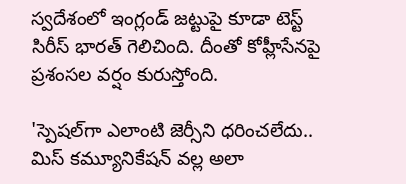స్వదేశంలో ఇంగ్లండ్ జట్టుపై కూడా టెస్ట్ సిరీస్ భారత్ గెలిచింది. దీంతో కోహ్లీసేనపై ప్రశంసల వర్షం కురుస్తోంది.

'స్పెషల్‌గా ఎలాంటి జెర్సీని ధరించలేదు.. మిస్‌ కమ్యూనికేషన్‌‌‌ వల్ల అలా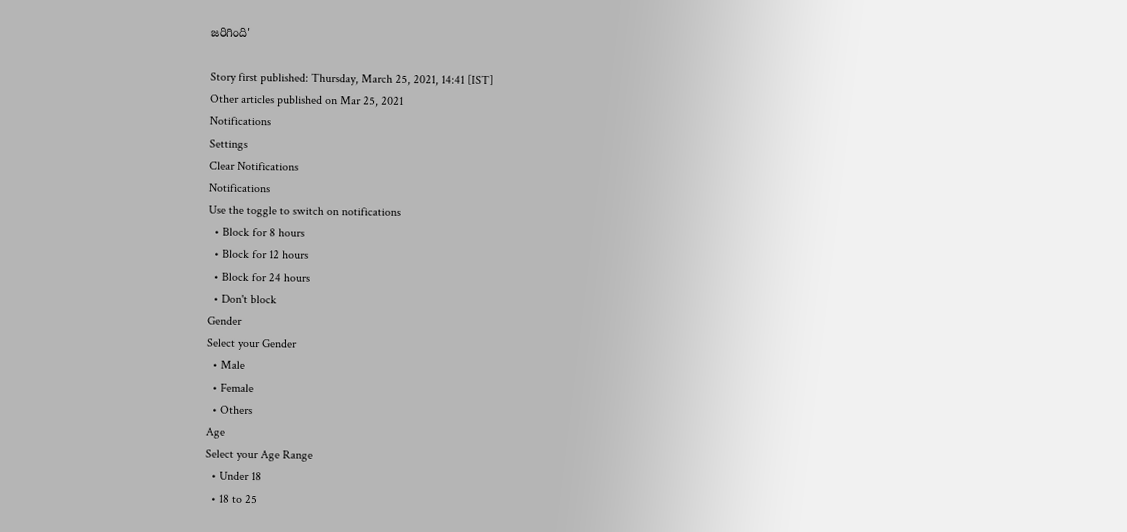జరిగింది'

Story first published: Thursday, March 25, 2021, 14:41 [IST]
Other articles published on Mar 25, 2021
Notifications
Settings
Clear Notifications
Notifications
Use the toggle to switch on notifications
  • Block for 8 hours
  • Block for 12 hours
  • Block for 24 hours
  • Don't block
Gender
Select your Gender
  • Male
  • Female
  • Others
Age
Select your Age Range
  • Under 18
  • 18 to 25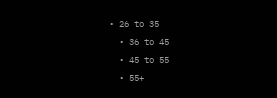• 26 to 35
  • 36 to 45
  • 45 to 55
  • 55+